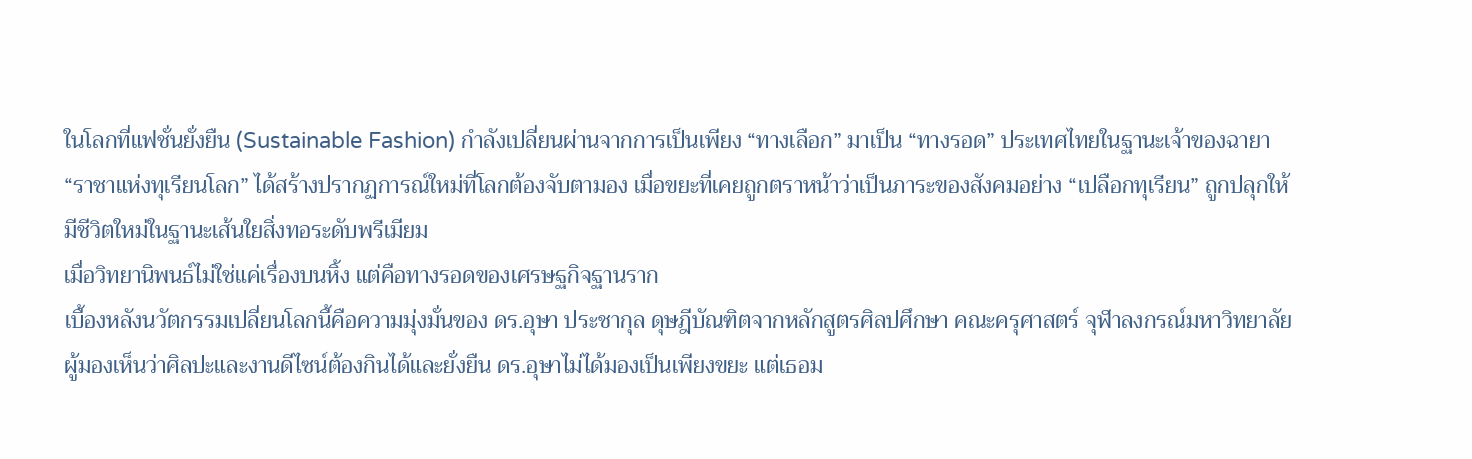ในโลกที่แฟชั่นยั่งยืน (Sustainable Fashion) กำลังเปลี่ยนผ่านจากการเป็นเพียง “ทางเลือก” มาเป็น “ทางรอด” ประเทศไทยในฐานะเจ้าของฉายา “ราชาแห่งทุเรียนโลก” ได้สร้างปรากฏการณ์ใหม่ที่โลกต้องจับตามอง เมื่อขยะที่เคยถูกตราหน้าว่าเป็นภาระของสังคมอย่าง “เปลือกทุเรียน” ถูกปลุกให้มีชีวิตใหม่ในฐานะเส้นใยสิ่งทอระดับพรีเมียม
เมื่อวิทยานิพนธ์ไม่ใช่แค่เรื่องบนหิ้ง แต่คือทางรอดของเศรษฐกิจฐานราก
เบื้องหลังนวัตกรรมเปลี่ยนโลกนี้คือความมุ่งมั่นของ ดร.อุษา ประชากุล ดุษฎีบัณฑิตจากหลักสูตรศิลปศึกษา คณะครุศาสตร์ จุฬาลงกรณ์มหาวิทยาลัย ผู้มองเห็นว่าศิลปะและงานดีไซน์ต้องกินได้และยั่งยืน ดร.อุษาไม่ได้มองเป็นเพียงขยะ แต่เธอม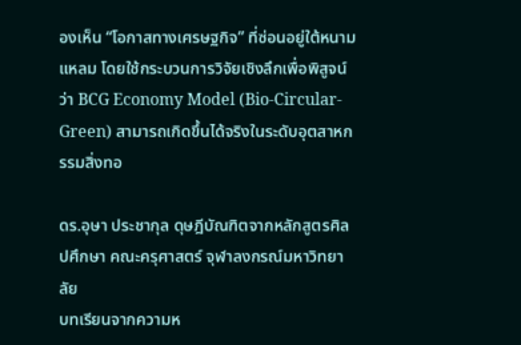องเห็น “โอกาสทางเศรษฐกิจ” ที่ซ่อนอยู่ใต้หนามแหลม โดยใช้กระบวนการวิจัยเชิงลึกเพื่อพิสูจน์ว่า BCG Economy Model (Bio-Circular-Green) สามารถเกิดขึ้นได้จริงในระดับอุตสาหกรรมสิ่งทอ

ดร.อุษา ประชากุล ดุษฎีบัณฑิตจากหลักสูตรศิลปศึกษา คณะครุศาสตร์ จุฬาลงกรณ์มหาวิทยาลัย
บทเรียนจากความห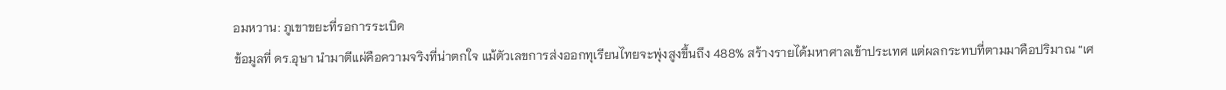อมหวาน: ภูเขาขยะที่รอการระเบิด
ข้อมูลที่ ดร.อุษา นำมาตีแผ่คือความจริงที่น่าตกใจ แม้ตัวเลขการส่งออกทุเรียนไทยจะพุ่งสูงขึ้นถึง 488% สร้างรายได้มหาศาลเข้าประเทศ แต่ผลกระทบที่ตามมาคือปริมาณ “เศ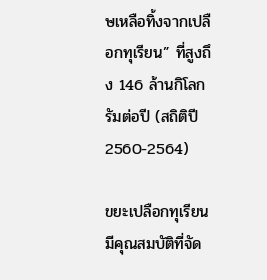ษเหลือทิ้งจากเปลือกทุเรียน” ที่สูงถึง 146 ล้านกิโลกรัมต่อปี (สถิติปี 2560-2564)

ขยะเปลือกทุเรียนมีคุณสมบัติที่จัด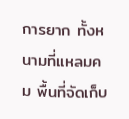การยาก ทั้งหนามที่แหลมคม พื้นที่จัดเก็บ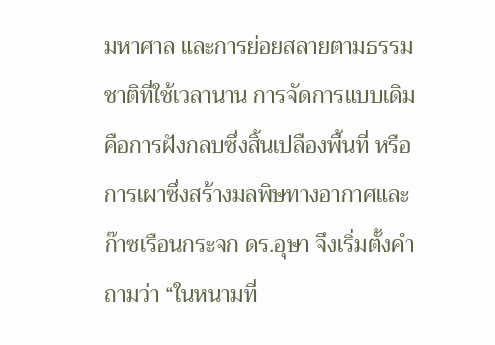มหาศาล และการย่อยสลายตามธรรมชาติที่ใช้เวลานาน การจัดการแบบเดิมคือการฝังกลบซึ่งสิ้นเปลืองพื้นที่ หรือการเผาซึ่งสร้างมลพิษทางอากาศและก๊าซเรือนกระจก ดร.อุษา จึงเริ่มตั้งคำถามว่า “ในหนามที่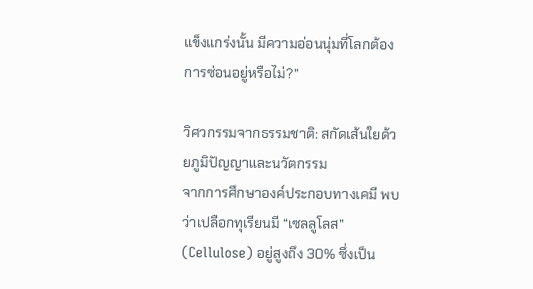แข็งแกร่งนั้น มีความอ่อนนุ่มที่โลกต้องการซ่อนอยู่หรือไม่?”

วิศวกรรมจากธรรมชาติ: สกัดเส้นใยด้วยภูมิปัญญาและนวัตกรรม
จากการศึกษาองค์ประกอบทางเคมี พบว่าเปลือกทุเรียนมี “เซลลูโลส” (Cellulose) อยู่สูงถึง 30% ซึ่งเป็น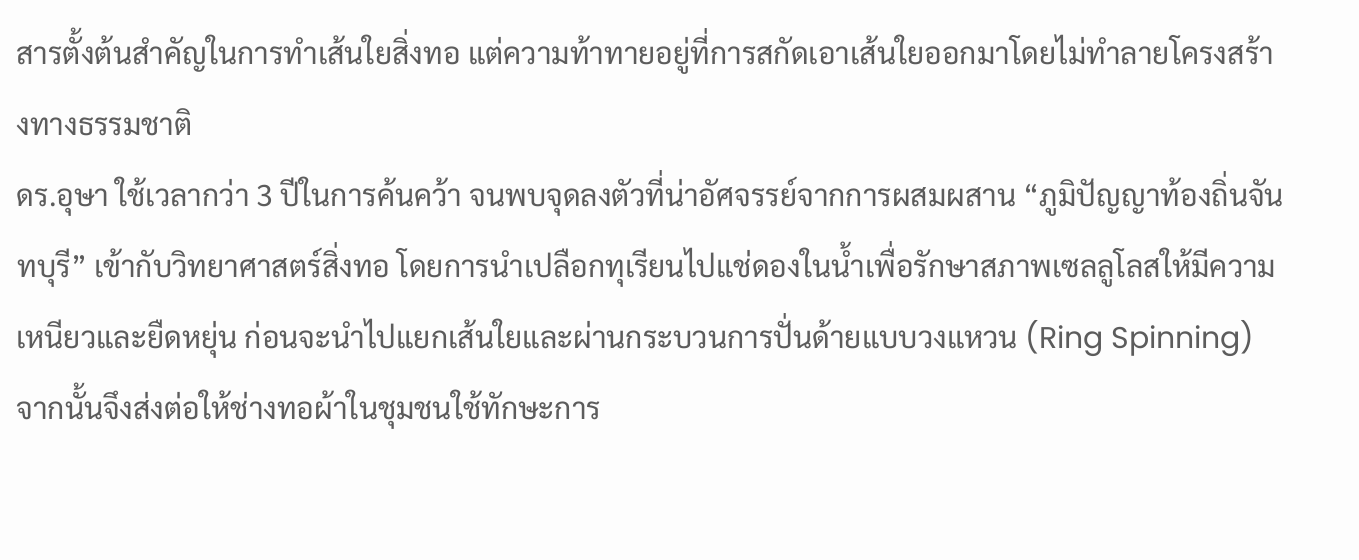สารตั้งต้นสำคัญในการทำเส้นใยสิ่งทอ แต่ความท้าทายอยู่ที่การสกัดเอาเส้นใยออกมาโดยไม่ทำลายโครงสร้างทางธรรมชาติ
ดร.อุษา ใช้เวลากว่า 3 ปีในการค้นคว้า จนพบจุดลงตัวที่น่าอัศจรรย์จากการผสมผสาน “ภูมิปัญญาท้องถิ่นจันทบุรี” เข้ากับวิทยาศาสตร์สิ่งทอ โดยการนำเปลือกทุเรียนไปแช่ดองในน้ำเพื่อรักษาสภาพเซลลูโลสให้มีความเหนียวและยืดหยุ่น ก่อนจะนำไปแยกเส้นใยและผ่านกระบวนการปั่นด้ายแบบวงแหวน (Ring Spinning) จากนั้นจึงส่งต่อให้ช่างทอผ้าในชุมชนใช้ทักษะการ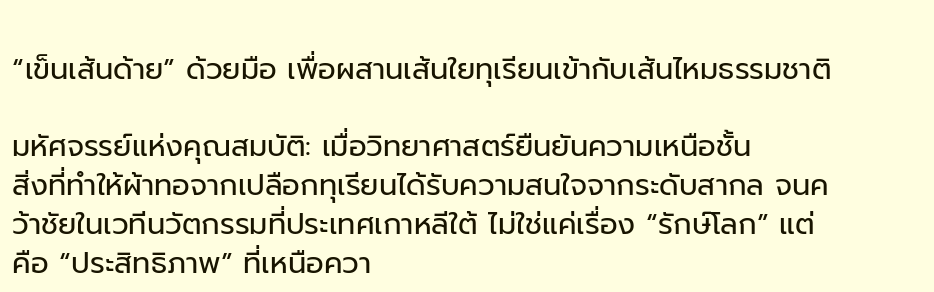“เข็นเส้นด้าย” ด้วยมือ เพื่อผสานเส้นใยทุเรียนเข้ากับเส้นไหมธรรมชาติ

มหัศจรรย์แห่งคุณสมบัติ: เมื่อวิทยาศาสตร์ยืนยันความเหนือชั้น
สิ่งที่ทำให้ผ้าทอจากเปลือกทุเรียนได้รับความสนใจจากระดับสากล จนคว้าชัยในเวทีนวัตกรรมที่ประเทศเกาหลีใต้ ไม่ใช่แค่เรื่อง “รักษ์โลก” แต่คือ “ประสิทธิภาพ” ที่เหนือควา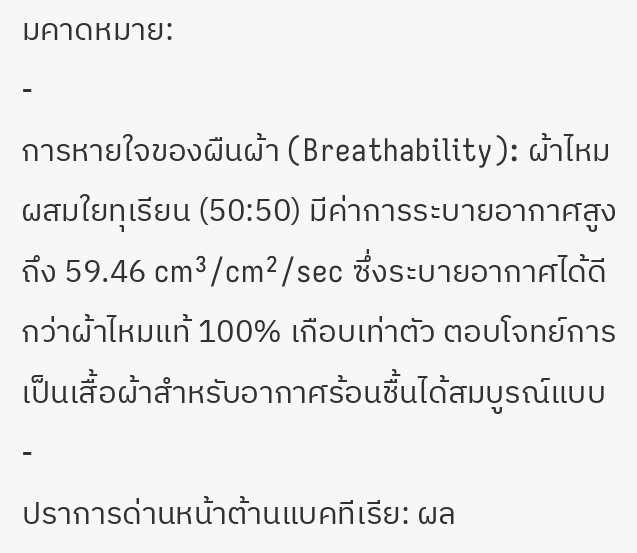มคาดหมาย:
-
การหายใจของผืนผ้า (Breathability): ผ้าไหมผสมใยทุเรียน (50:50) มีค่าการระบายอากาศสูงถึง 59.46 cm³/cm²/sec ซึ่งระบายอากาศได้ดีกว่าผ้าไหมแท้ 100% เกือบเท่าตัว ตอบโจทย์การเป็นเสื้อผ้าสำหรับอากาศร้อนชื้นได้สมบูรณ์แบบ
-
ปราการด่านหน้าต้านแบคทีเรีย: ผล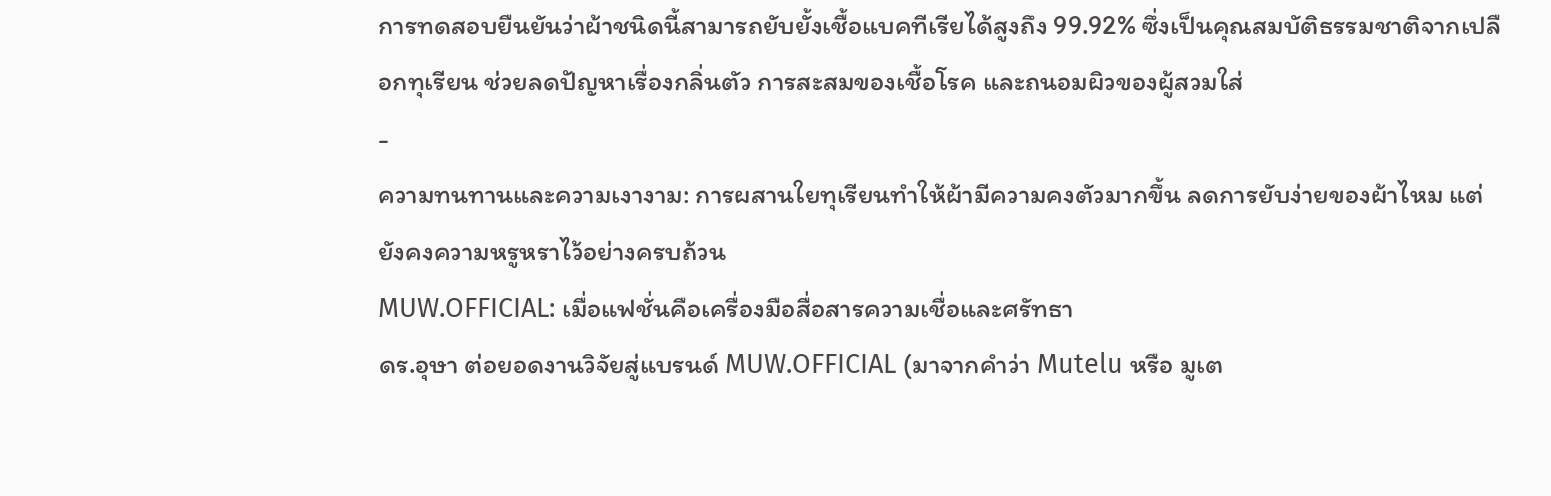การทดสอบยืนยันว่าผ้าชนิดนี้สามารถยับยั้งเชื้อแบคทีเรียได้สูงถึง 99.92% ซึ่งเป็นคุณสมบัติธรรมชาติจากเปลือกทุเรียน ช่วยลดปัญหาเรื่องกลิ่นตัว การสะสมของเชื้อโรค และถนอมผิวของผู้สวมใส่
-
ความทนทานและความเงางาม: การผสานใยทุเรียนทำให้ผ้ามีความคงตัวมากขึ้น ลดการยับง่ายของผ้าไหม แต่ยังคงความหรูหราไว้อย่างครบถ้วน
MUW.OFFICIAL: เมื่อแฟชั่นคือเครื่องมือสื่อสารความเชื่อและศรัทธา
ดร.อุษา ต่อยอดงานวิจัยสู่แบรนด์ MUW.OFFICIAL (มาจากคำว่า Mutelu หรือ มูเต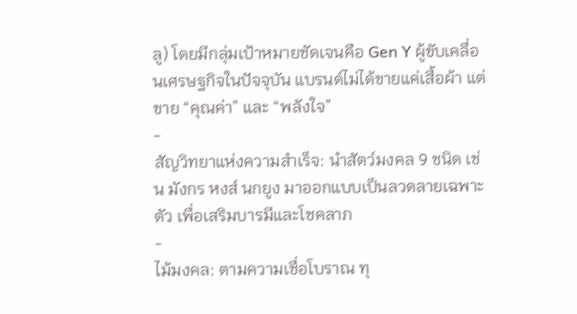ลู) โดยมีกลุ่มเป้าหมายชัดเจนคือ Gen Y ผู้ขับเคลื่อนเศรษฐกิจในปัจจุบัน แบรนด์ไม่ได้ขายแค่เสื้อผ้า แต่ขาย “คุณค่า” และ “พลังใจ”
-
สัญวิทยาแห่งความสำเร็จ: นำสัตว์มงคล 9 ชนิด เช่น มังกร หงส์ นกยูง มาออกแบบเป็นลวดลายเฉพาะตัว เพื่อเสริมบารมีและโชคลาภ
-
ไม้มงคล: ตามความเชื่อโบราณ ทุ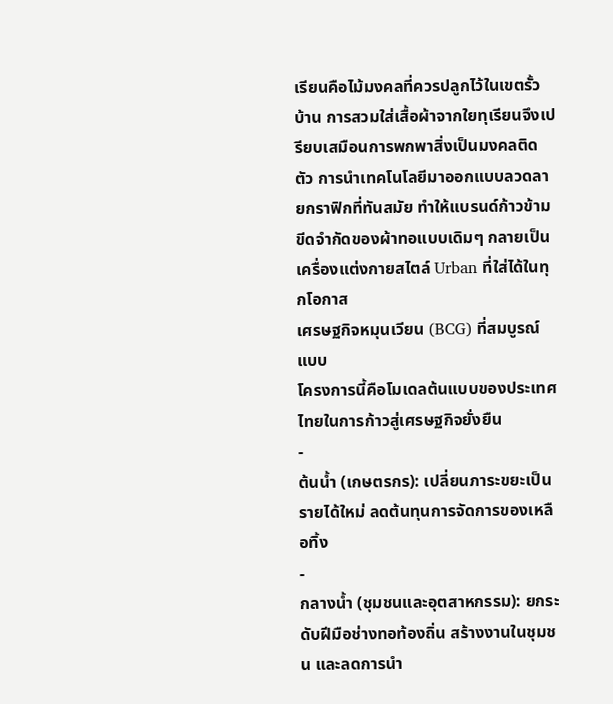เรียนคือไม้มงคลที่ควรปลูกไว้ในเขตรั้วบ้าน การสวมใส่เสื้อผ้าจากใยทุเรียนจึงเปรียบเสมือนการพกพาสิ่งเป็นมงคลติดตัว การนำเทคโนโลยีมาออกแบบลวดลายกราฟิกที่ทันสมัย ทำให้แบรนด์ก้าวข้ามขีดจำกัดของผ้าทอแบบเดิมๆ กลายเป็นเครื่องแต่งกายสไตล์ Urban ที่ใส่ได้ในทุกโอกาส
เศรษฐกิจหมุนเวียน (BCG) ที่สมบูรณ์แบบ
โครงการนี้คือโมเดลต้นแบบของประเทศไทยในการก้าวสู่เศรษฐกิจยั่งยืน
-
ต้นน้ำ (เกษตรกร): เปลี่ยนภาระขยะเป็นรายได้ใหม่ ลดต้นทุนการจัดการของเหลือทิ้ง
-
กลางน้ำ (ชุมชนและอุตสาหกรรม): ยกระดับฝีมือช่างทอท้องถิ่น สร้างงานในชุมชน และลดการนำ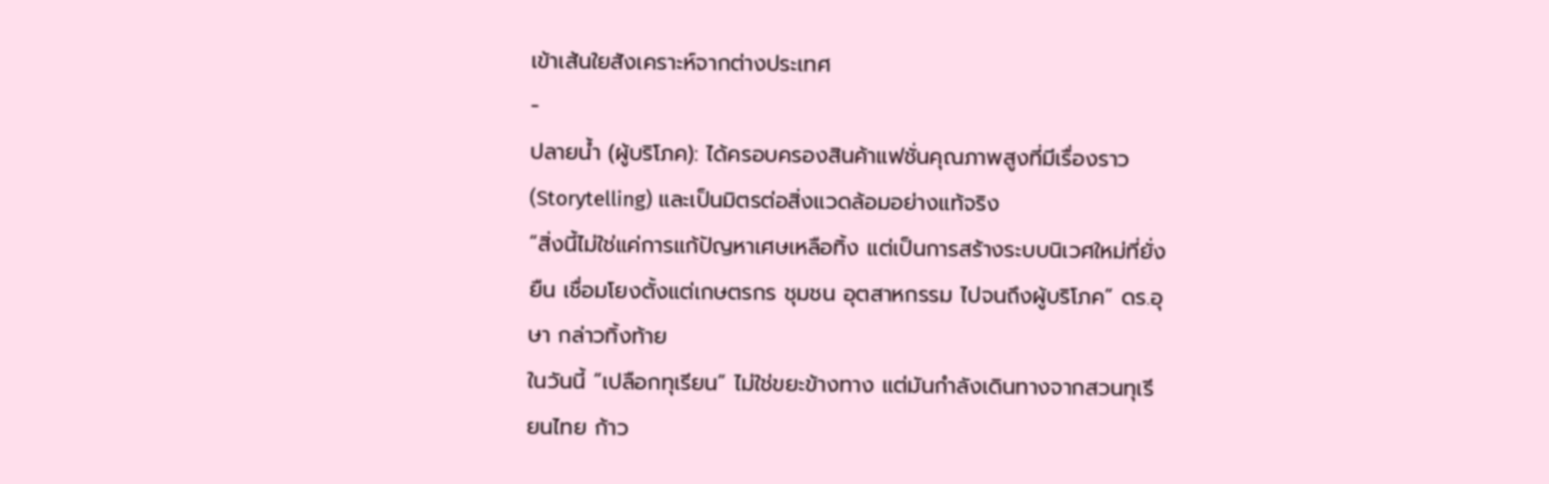เข้าเส้นใยสังเคราะห์จากต่างประเทศ
-
ปลายน้ำ (ผู้บริโภค): ได้ครอบครองสินค้าแฟชั่นคุณภาพสูงที่มีเรื่องราว (Storytelling) และเป็นมิตรต่อสิ่งแวดล้อมอย่างแท้จริง
“สิ่งนี้ไม่ใช่แค่การแก้ปัญหาเศษเหลือทิ้ง แต่เป็นการสร้างระบบนิเวศใหม่ที่ยั่งยืน เชื่อมโยงตั้งแต่เกษตรกร ชุมชน อุตสาหกรรม ไปจนถึงผู้บริโภค” ดร.อุษา กล่าวทิ้งท้าย
ในวันนี้ “เปลือกทุเรียน” ไม่ใช่ขยะข้างทาง แต่มันกำลังเดินทางจากสวนทุเรียนไทย ก้าว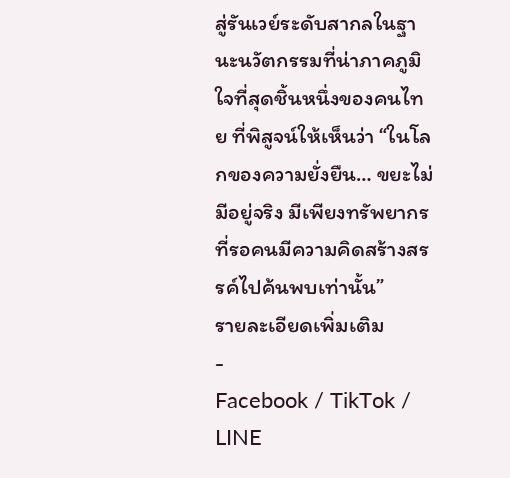สู่รันเวย์ระดับสากลในฐานะนวัตกรรมที่น่าภาคภูมิใจที่สุดชิ้นหนึ่งของคนไทย ที่พิสูจน์ให้เห็นว่า “ในโลกของความยั่งยืน… ขยะไม่มีอยู่จริง มีเพียงทรัพยากรที่รอคนมีความคิดสร้างสรรค์ไปค้นพบเท่านั้น”
รายละเอียดเพิ่มเติม
-
Facebook / TikTok / LINE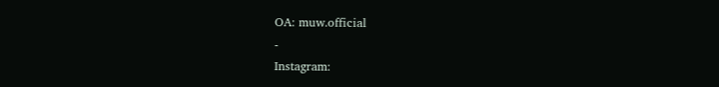OA: muw.official
-
Instagram: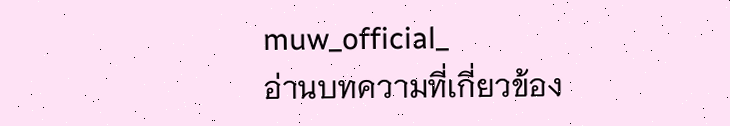muw_official_
อ่านบทความที่เกี่ยวข้อง